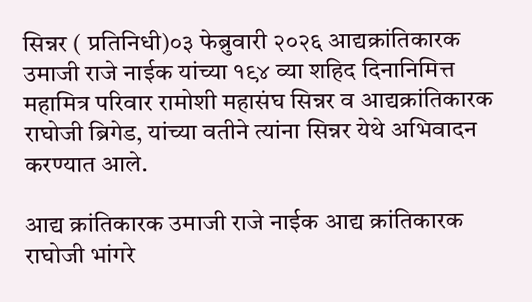सिन्नर ( प्रतिनिधी)०३ फेब्रुवारी २०२६ आद्यक्रांतिकारक उमाजी राजे नाईक यांच्या १९४ व्या शहिद दिनानिमित्त महामित्र परिवार रामोशी महासंघ सिन्नर व आद्यक्रांतिकारक राघोजी ब्रिगेड, यांच्या वतीने त्यांना सिन्नर येथे अभिवादन करण्यात आले.

आद्य क्रांतिकारक उमाजी राजे नाईक आद्य क्रांतिकारक राघोजी भांगरे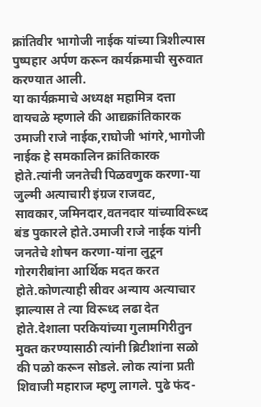क्रांतिवीर भागोजी नाईक यांच्या त्रिशील्पास पुष्पहार अर्पण करून कार्यक्रमाची सुरुवात करण्यात आली.
या कार्यक्रमाचे अध्यक्ष महामित्र दत्ता वायचळे म्हणाले की आद्यक्रांतिकारक उमाजी राजे नाईक,राघोजी भांगरे,भागोजी नाईक हे समकालिन क्रांतिकारक होते.त्यांनी जनतेची पिळवणुक करणा-या जुल्मी अत्याचारी इंग्रज राजवट, सावकार,जमिनदार,वतनदार यांच्याविरूध्द बंड पुकारले होते.उमाजी राजे नाईक यांनी जनतेचे शोषन करणा-यांना लुटून गोरगरीबांना आर्थिक मदत करत होते.कोणत्याही स्रीवर अन्याय अत्याचार झाल्यास ते त्या विरूध्द लढा देत होते.देशाला परकियांच्या गुलामगिरीतुन मुक्त करण्यासाठी त्यांनी ब्रिटीशांना सळो की पळो करून सोडले. लोक त्यांना प्रती शिवाजी महाराज म्हणु लागले. पुढे फंद-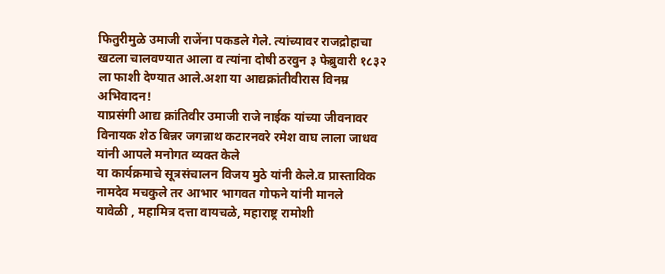फितुरीमुळे उमाजी राजेंना पकडले गेले. त्यांच्यावर राजद्रोहाचा खटला चालवण्यात आला व त्यांना दोषी ठरवुन ३ फेब्रुवारी १८३२ ला फाशी देण्यात आले.अशा या आद्यक्रांतीवीरास विनम्र अभिवादन!
याप्रसंगी आद्य क्रांतिवीर उमाजी राजे नाईक यांच्या जीवनावर विनायक शेठ बिन्नर जगन्नाथ कटारनवरे रमेश वाघ लाला जाधव यांनी आपले मनोगत व्यक्त केले
या कार्यक्रमाचे सूत्रसंचालन विजय मुठे यांनी केले.व प्रास्ताविक नामदेव मचकुले तर आभार भागवत गोफने यांनी मानले
यावेळी , महामित्र दत्ता वायचळे, महाराष्ट्र रामोशी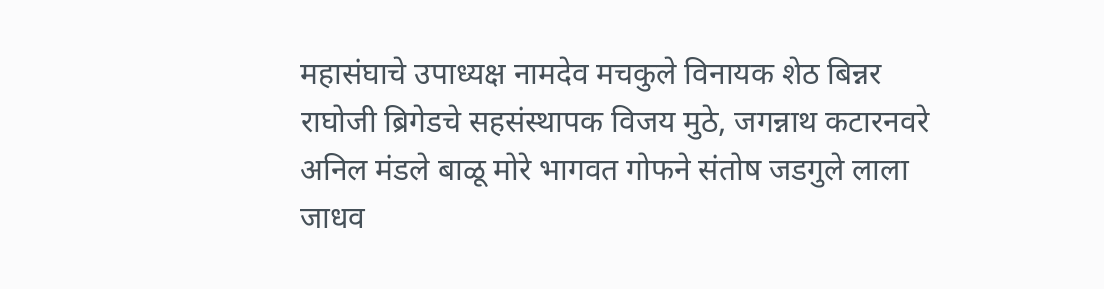महासंघाचे उपाध्यक्ष नामदेव मचकुले विनायक शेठ बिन्नर राघोजी ब्रिगेडचे सहसंस्थापक विजय मुठे, जगन्नाथ कटारनवरे अनिल मंडले बाळू मोरे भागवत गोफने संतोष जडगुले लाला जाधव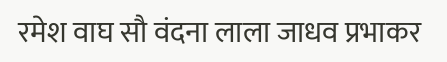रमेश वाघ सौ वंदना लाला जाधव प्रभाकर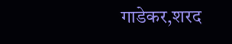गाडेकर,शरद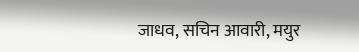जाधव, सचिन आवारी, मयुर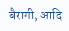बैरागी, आदि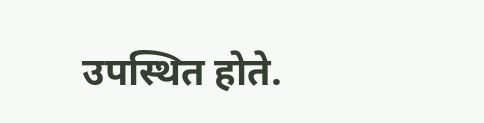उपस्थित होते.